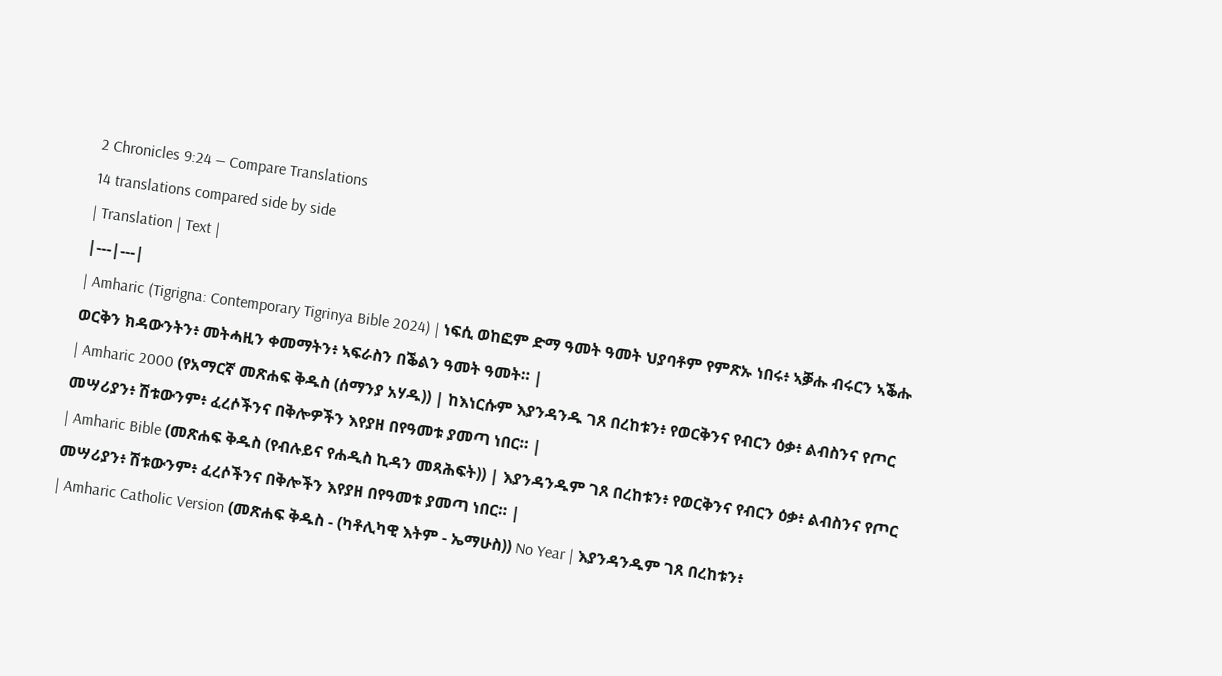2 Chronicles 9:24 — Compare Translations
14 translations compared side by side
| Translation | Text |
|---|---|
| Amharic (Tigrigna: Contemporary Tigrinya Bible 2024) | ነፍሲ ወከፎም ድማ ዓመት ዓመት ህያባቶም የምጽኡ ነበሩ፥ ኣቓሑ ብሩርን ኣቕሑ ወርቅን ክዳውንትን፥ መትሓዚን ቀመማትን፥ ኣፍራስን በቕልን ዓመት ዓመት። |
| Amharic 2000 (የአማርኛ መጽሐፍ ቅዱስ (ሰማንያ አሃዱ)) | ከእነርሱም እያንዳንዱ ገጸ በረከቱን፥ የወርቅንና የብርን ዕቃ፥ ልብስንና የጦር መሣሪያን፥ ሽቱውንም፥ ፈረሶችንና በቅሎዎችን እየያዘ በየዓመቱ ያመጣ ነበር። |
| Amharic Bible (መጽሐፍ ቅዱስ (የብሉይና የሐዲስ ኪዳን መጻሕፍት)) | እያንዳንዱም ገጸ በረከቱን፥ የወርቅንና የብርን ዕቃ፥ ልብስንና የጦር መሣሪያን፥ ሽቱውንም፥ ፈረሶችንና በቅሎችን እየያዘ በየዓመቱ ያመጣ ነበር። |
| Amharic Catholic Version (መጽሐፍ ቅዱስ - (ካቶሊካዊ እትም - ኤማሁስ)) No Year | እያንዳንዱም ገጸ በረከቱን፥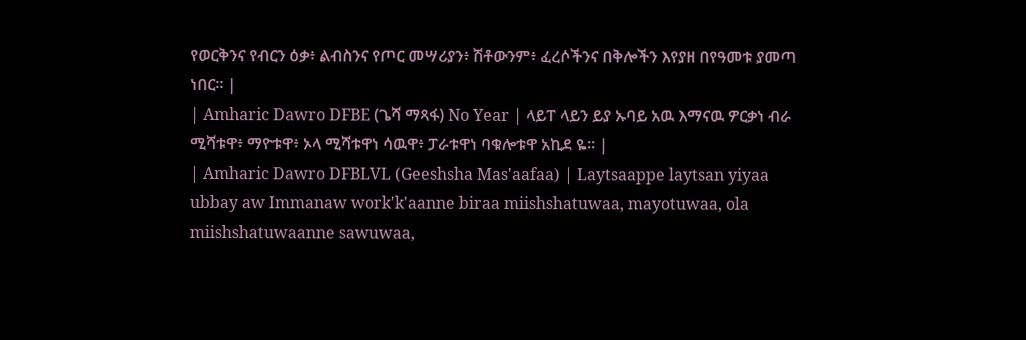የወርቅንና የብርን ዕቃ፥ ልብስንና የጦር መሣሪያን፥ ሽቶውንም፥ ፈረሶችንና በቅሎችን እየያዘ በየዓመቱ ያመጣ ነበር። |
| Amharic Dawro DFBE (ጌሻ ማጻፋ) No Year | ላይፐ ላይን ይያ ኡባይ አዉ እማናዉ ዎርቃነ ብራ ሚሻቱዋ፥ ማዮቱዋ፥ ኦላ ሚሻቱዋነ ሳዉዋ፥ ፓራቱዋነ ባቁሎቱዋ አኪደ ዬ። |
| Amharic Dawro DFBLVL (Geeshsha Mas'aafaa) | Laytsaappe laytsan yiyaa ubbay aw Immanaw work'k'aanne biraa miishshatuwaa, mayotuwaa, ola miishshatuwaanne sawuwaa,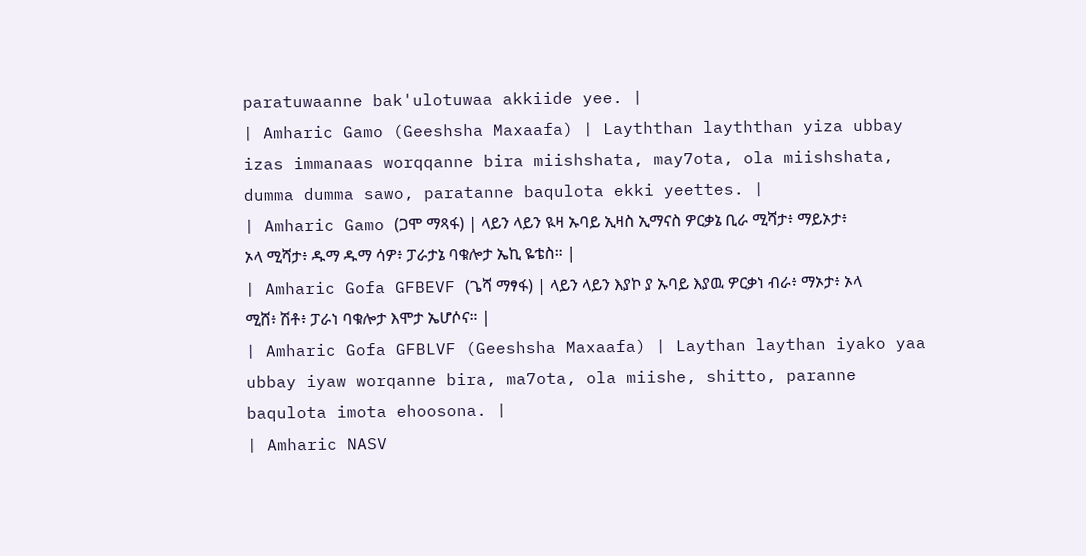paratuwaanne bak'ulotuwaa akkiide yee. |
| Amharic Gamo (Geeshsha Maxaafa) | Layththan layththan yiza ubbay izas immanaas worqqanne bira miishshata, may7ota, ola miishshata, dumma dumma sawo, paratanne baqulota ekki yeettes. |
| Amharic Gamo (ጋሞ ማጻፋ) | ላይን ላይን ዪዛ ኡባይ ኢዛስ ኢማናስ ዎርቃኔ ቢራ ሚሻታ፥ ማይኦታ፥ ኦላ ሚሻታ፥ ዱማ ዱማ ሳዎ፥ ፓራታኔ ባቁሎታ ኤኪ ዬቴስ። |
| Amharic Gofa GFBEVF (ጌሻ ማፃፋ) | ላይን ላይን እያኮ ያ ኡባይ እያዉ ዎርቃነ ብራ፥ ማኦታ፥ ኦላ ሚሸ፥ ሽቶ፥ ፓራነ ባቁሎታ እሞታ ኤሆሶና። |
| Amharic Gofa GFBLVF (Geeshsha Maxaafa) | Laythan laythan iyako yaa ubbay iyaw worqanne bira, ma7ota, ola miishe, shitto, paranne baqulota imota ehoosona. |
| Amharic NASV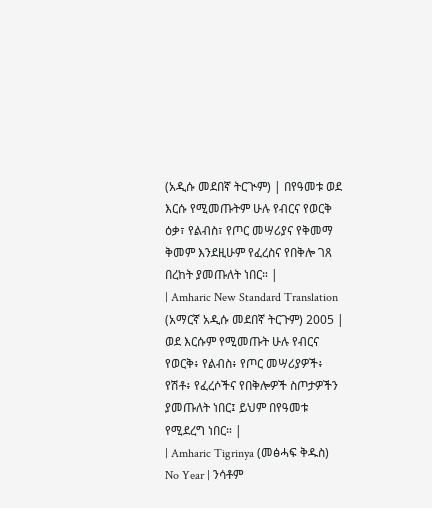(አዲሱ መደበኛ ትርጒም) | በየዓመቱ ወደ እርሱ የሚመጡትም ሁሉ የብርና የወርቅ ዕቃ፣ የልብስ፣ የጦር መሣሪያና የቅመማ ቅመም እንደዚሁም የፈረስና የበቅሎ ገጸ በረከት ያመጡለት ነበር። |
| Amharic New Standard Translation (አማርኛ አዲሱ መደበኛ ትርጉም) 2005 | ወደ እርሱም የሚመጡት ሁሉ የብርና የወርቅ፥ የልብስ፥ የጦር መሣሪያዎች፥ የሽቶ፥ የፈረሶችና የበቅሎዎች ስጦታዎችን ያመጡለት ነበር፤ ይህም በየዓመቱ የሚደረግ ነበር። |
| Amharic Tigrinya (መፅሓፍ ቅዱስ) No Year | ንሳቶም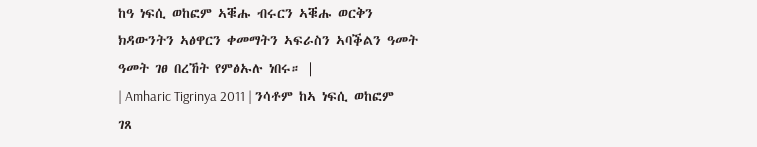ከዓ ነፍሲ ወከፎም ኣቑሑ ብሩርን ኣቑሑ ወርቅን ክዳውንትን ኣፅዋርን ቀመማትን ኣፍራስን ኣባቕልን ዓመት ዓመት ገፀ በረኸት የምፅኡሉ ነበሩ። |
| Amharic Tigrinya 2011 | ንሳቶም ከኣ ነፍሲ ወከፎም ገጸ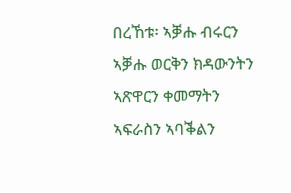በረኸቱ፡ ኣቓሑ ብሩርን ኣቓሑ ወርቅን ክዳውንትን ኣጽዋርን ቀመማትን ኣፍራስን ኣባቕልን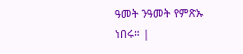ዓመት ንዓመት የምጽኡ ነበሩ። |